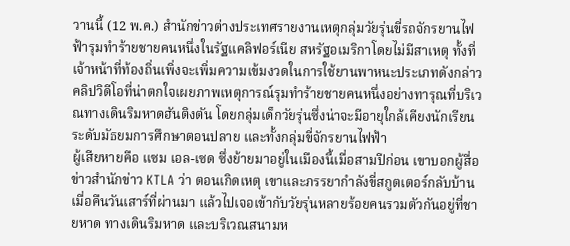วานนี้ (12 พ.ค.) สำนักข่าวต่างประเทศรายงานเหตุกลุ่มวัยรุ่นขี่รถจักรยานไฟฟ้ารุมทำร้ายชายคนหนึ่งในรัฐแคลิฟอร์เนีย สหรัฐอเมริกาโดยไม่มีสาเหตุ ทั้งที่เจ้าหน้าที่ท้องถิ่นเพิ่งจะเพิ่มความเข้มงวดในการใช้ยานพาหนะประเภทดังกล่าว
คลิปวิดีโอที่น่าตกใจเผยภาพเหตุการณ์รุมทำร้ายชายคนหนึ่งอย่างทารุณที่บริเวณทางเดินริมหาดฮันติงตัน โดยกลุ่มเด็กวัยรุ่นซึ่งน่าจะมีอายุใกล้เคียงนักเรียนระดับมัธยมการศึกษาตอนปลาย และทั้งกลุ่มขี่จักรยานไฟฟ้า
ผู้เสียหายคือ แซม เอล-เซด ซึ่งย้ายมาอยู่ในเมืองนี้เมื่อสามปีก่อน เขาบอกผู้สื่อข่าวสำนักข่าว KTLA ว่า ตอนเกิดเหตุ เขาและภรรยากำลังขี่สกูตเตอร์กลับบ้านเมื่อคืนวันเสาร์ที่ผ่านมา แล้วไปเจอเข้ากับวัยรุ่นหลายร้อยคนรวมตัวกันอยู่ที่ชายหาด ทางเดินริมหาด และบริเวณสนามห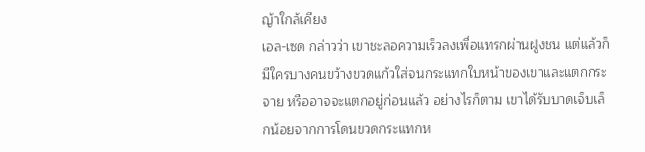ญ้าใกล้เคียง
เอล-เซด กล่าวว่า เขาชะลอความเร็วลงเพื่อแทรกผ่านฝูงชน แต่แล้วก็มีใครบางคนขว้างขวดแก้วใส่จนกระแทกใบหน้าของเขาและแตกกระจาย หรืออาจจะแตกอยู่ก่อนแล้ว อย่างไรก็ตาม เขาได้รับบาดเจ็บเล็กน้อยจากการโดนขวดกระแทกห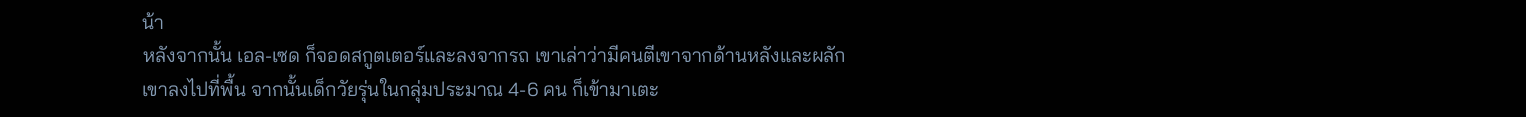น้า
หลังจากนั้น เอล-เซด ก็จอดสกูตเตอร์และลงจากรถ เขาเล่าว่ามีคนตีเขาจากด้านหลังและผลักเขาลงไปที่พื้น จากนั้นเด็กวัยรุ่นในกลุ่มประมาณ 4-6 คน ก็เข้ามาเตะ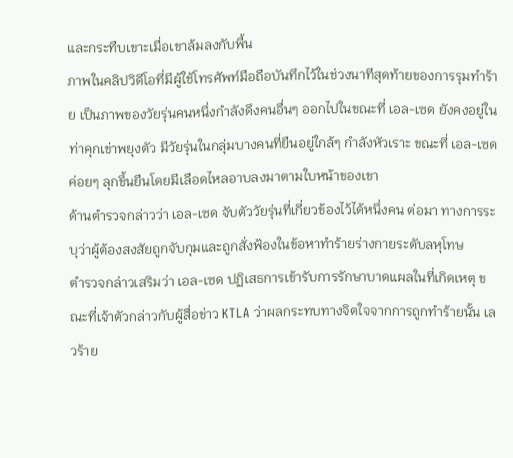และกระทืบเขาะเมื่อเขาล้มลงกับพื้น
ภาพในคลิปวิดีโอที่มีผู้ใช้โทรศัพท์มือถือบันทึกไว้ในช่วงนาทีสุดท้ายของการรุมทำร้าย เป็นภาพของวัยรุ่นคนหนึ่งกำลังดึงคนอื่นๆ ออกไปในขณะที่ เอล-เซด ยังคงอยู่ในท่าคุกเข่าพยุงตัว มีวัยรุ่นในกลุ่มบางคนที่ยืนอยู่ใกล้ๆ กำลังหัวเราะ ขณะที่ เอล-เซด ค่อยๆ ลุกขึ้นยืนโดยมีเลือดไหลอาบลงมาตามใบหน้าของเขา
ด้านตำรวจกล่าวว่า เอล-เซด จับตัววัยรุ่นที่เกี่ยวข้องไว้ได้หนึ่งคน ต่อมา ทางการระบุว่าผู้ต้องสงสัยถูกจับกุมและถูกสั่งฟ้องในข้อหาทำร้ายร่างกายระดับลหุโทษ
ตำรวจกล่าวเสริมว่า เอล-เซด ปฏิเสธการเข้ารับการรักษาบาดแผลในที่เกิดเหตุ ขณะที่เจ้าตัวกล่าวกับผู้สื่อข่าว KTLA ว่าผลกระทบทางจิตใจจากการถูกทำร้ายนั้น เลวร้าย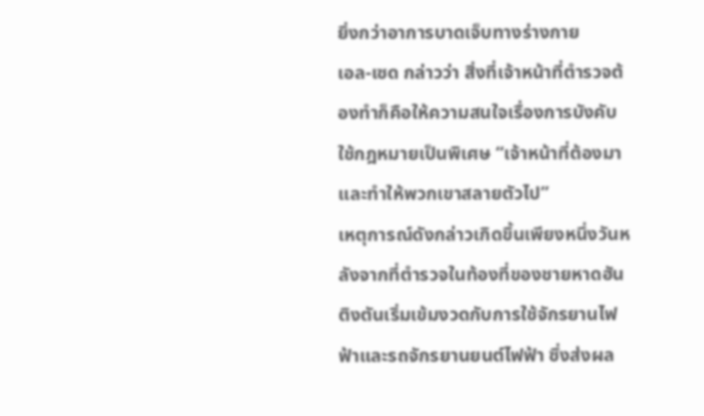ยิ่งกว่าอาการบาดเจ็บทางร่างกาย
เอล-เซด กล่าวว่า สิ่งที่เจ้าหน้าที่ตำรวจต้องทำก็คือให้ความสนใจเรื่องการบังคับใช้กฎหมายเป็นพิเศษ “เจ้าหน้าที่ต้องมาและทำให้พวกเขาสลายตัวไป”
เหตุการณ์ดังกล่าวเกิดขึ้นเพียงหนึ่งวันหลังจากที่ตำรวจในท้องที่ของชายหาดฮันติงตันเริ่มเข้มงวดกับการใช้จักรยานไฟฟ้าและรถจักรยานยนต์ไฟฟ้า ซึ่งส่งผล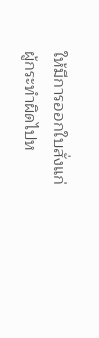ให้มีการออกใบสั่งแก่ผู้กระทำผิดไปห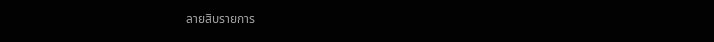ลายสิบรายการ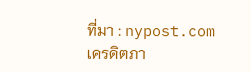ที่มา : nypost.com
เครดิตภา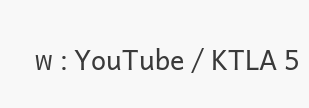พ : YouTube / KTLA 5